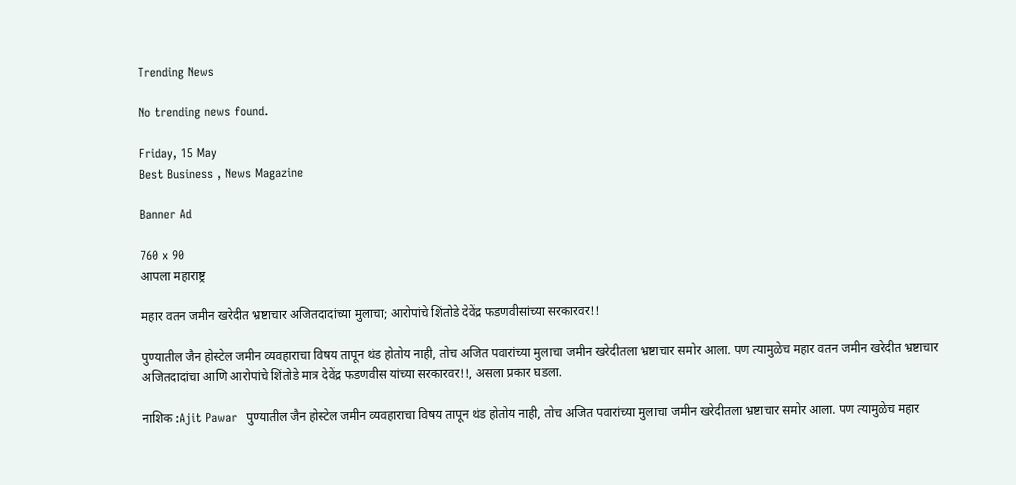Trending News

No trending news found.

Friday, 15 May
Best Business , News Magazine

Banner Ad

760 x 90
आपला महाराष्ट्र

महार वतन जमीन खरेदीत भ्रष्टाचार अजितदादांच्या मुलाचा; आरोपांचे शिंतोडे देवेंद्र फडणवीसांच्या सरकारवर!!

पुण्यातील जैन होस्टेल जमीन व्यवहाराचा विषय तापून थंड होतोय नाही, तोच अजित पवारांच्या मुलाचा जमीन खरेदीतला भ्रष्टाचार समोर आला. पण त्यामुळेच महार वतन जमीन खरेदीत भ्रष्टाचार अजितदादांचा आणि आरोपांचे शिंतोडे मात्र देवेंद्र फडणवीस यांच्या सरकारवर!!, असला प्रकार घडला.

नाशिक :Ajit Pawar  पुण्यातील जैन होस्टेल जमीन व्यवहाराचा विषय तापून थंड होतोय नाही, तोच अजित पवारांच्या मुलाचा जमीन खरेदीतला भ्रष्टाचार समोर आला. पण त्यामुळेच महार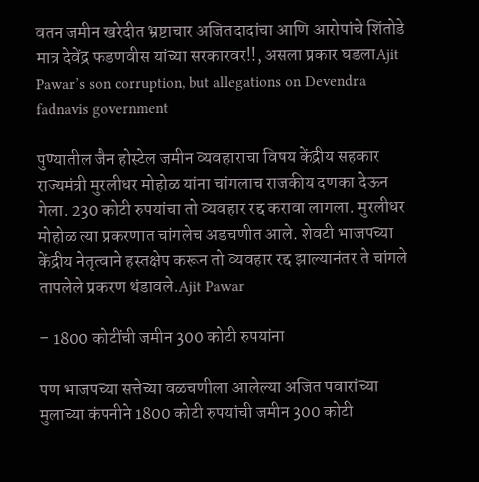वतन जमीन खरेदीत भ्रष्टाचार अजितदादांचा आणि आरोपांचे शिंतोडे मात्र देवेंद्र फडणवीस यांच्या सरकारवर!!, असला प्रकार घडलाAjit Pawar’s son corruption, but allegations on Devendra fadnavis government

पुण्यातील जैन होस्टेल जमीन व्यवहाराचा विषय केंद्रीय सहकार राज्यमंत्री मुरलीधर मोहोळ यांना चांगलाच राजकीय दणका देऊन गेला. 230 कोटी रुपयांचा तो व्यवहार रद्द करावा लागला. मुरलीधर मोहोळ त्या प्रकरणात चांगलेच अडचणीत आले. शेवटी भाजपच्या केंद्रीय नेतृत्वाने हस्तक्षेप करून तो व्यवहार रद्द झाल्यानंतर ते चांगले तापलेले प्रकरण थंडावले.Ajit Pawar

– 1800 कोटींची जमीन 300 कोटी रुपयांना

पण भाजपच्या सत्तेच्या वळचणीला आलेल्या अजित पवारांच्या मुलाच्या कंपनीने 1800 कोटी रुपयांची जमीन 300 कोटी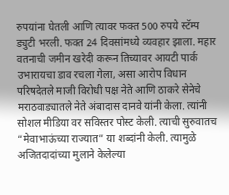रुपयांना घेतली आणि त्यावर फक्त 500 रुपये स्टॅम्प ड्युटी भरली. फक्त 24 दिवसांमध्ये व्यवहार झाला. महार वतनाची जमीन खरेदी करून तिच्यावर आयटी पार्क उभारायचा डाव रचला गेला, असा आरोप विधान परिषदेतले माजी विरोधी पक्ष नेते आणि ठाकरे सेनेचे मराठवाड्यातले नेते अंबादास दानवे यांनी केला. त्यांनी सोशल मीडिया वर सविस्तर पोस्ट केली. त्याची सुरुवातच “मेवाभाऊंच्या राज्यात” या शब्दांनी केली. त्यामुळे अजितदादांच्या मुलाने केलेल्या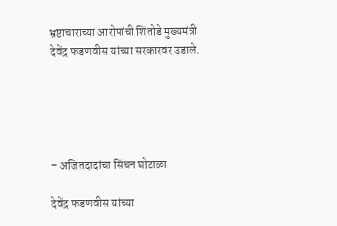भ्रष्टाचाराच्या आरोपांची शिंतोडे मुख्यमंत्री देवेंद्र फडणवीस यांच्या सरकारवर उडाले.





– अजितदादांचा सिंचन घोटाळा

देवेंद्र फडणवीस यांच्या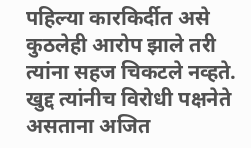पहिल्या कारकिर्दीत असे कुठलेही आरोप झाले तरी त्यांना सहज चिकटले नव्हते. खुद्द त्यांनीच विरोधी पक्षनेते असताना अजित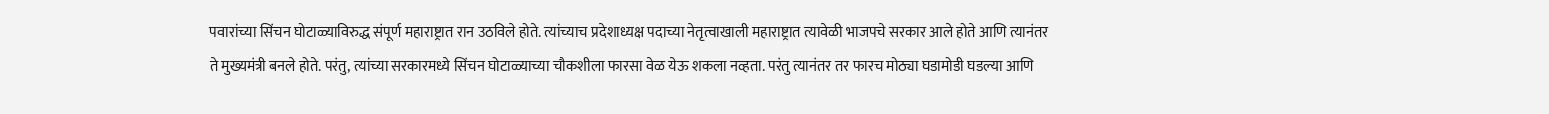पवारांच्या सिंचन घोटाळ्याविरुद्ध संपूर्ण महाराष्ट्रात रान उठविले होते. त्यांच्याच प्रदेशाध्यक्ष पदाच्या नेतृत्वाखाली महाराष्ट्रात त्यावेळी भाजपचे सरकार आले होते आणि त्यानंतर ते मुख्यमंत्री बनले होते. परंतु, त्यांच्या सरकारमध्ये सिंचन घोटाळ्याच्या चौकशीला फारसा वेळ येऊ शकला नव्हता. परंतु त्यानंतर तर फारच मोठ्या घडामोडी घडल्या आणि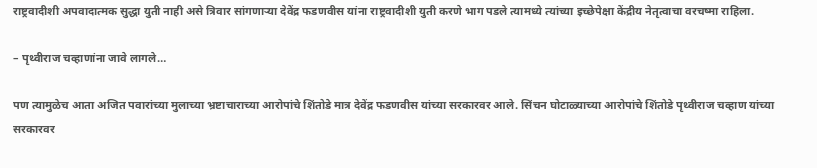राष्ट्रवादीशी अपवादात्मक सुद्धा युती नाही असे त्रिवार सांगणाऱ्या देवेंद्र फडणवीस यांना राष्ट्रवादीशी युती करणे भाग पडले त्यामध्ये त्यांच्या इच्छेपेक्षा केंद्रीय नेतृत्वाचा वरचष्मा राहिला.

– पृथ्वीराज चव्हाणांना जावे लागले…

पण त्यामुळेच आता अजित पवारांच्या मुलाच्या भ्रष्टाचाराच्या आरोपांचे शिंतोडे मात्र देवेंद्र फडणवीस यांच्या सरकारवर आले. सिंचन घोटाळ्याच्या आरोपांचे शिंतोडे पृथ्वीराज चव्हाण यांच्या सरकारवर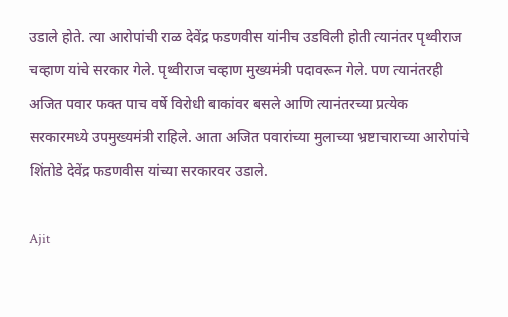उडाले होते. त्या आरोपांची राळ देवेंद्र फडणवीस यांनीच उडविली होती त्यानंतर पृथ्वीराज चव्हाण यांचे सरकार गेले. पृथ्वीराज चव्हाण मुख्यमंत्री पदावरून गेले. पण त्यानंतरही अजित पवार फक्त पाच वर्षे विरोधी बाकांवर बसले आणि त्यानंतरच्या प्रत्येक सरकारमध्ये उपमुख्यमंत्री राहिले. आता अजित पवारांच्या मुलाच्या भ्रष्टाचाराच्या आरोपांचे शिंतोडे देवेंद्र फडणवीस यांच्या सरकारवर उडाले.

Ajit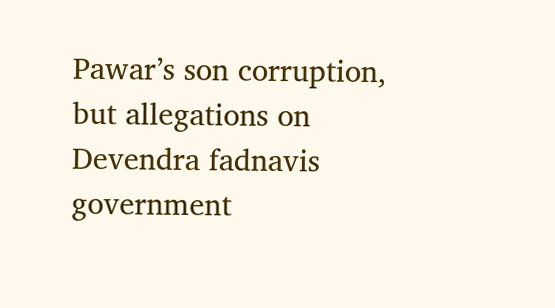Pawar’s son corruption, but allegations on Devendra fadnavis government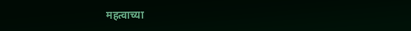महत्वाच्या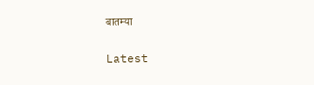बातम्या

Latest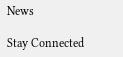News

Stay Connected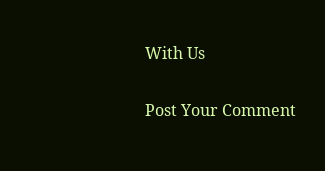With Us

Post Your Comment